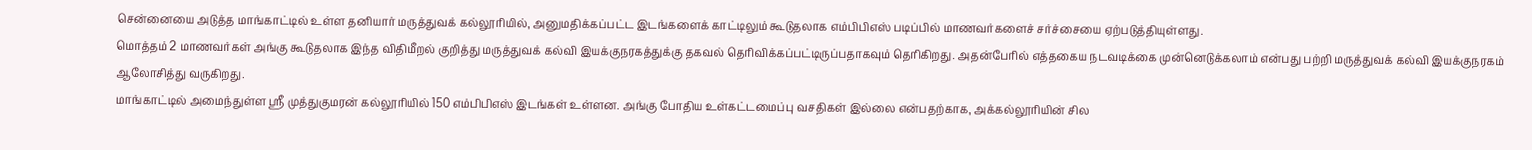சென்னையை அடுத்த மாங்காட்டில் உள்ள தனியார் மருத்துவக் கல்லூரியில், அனுமதிக்கப்பட்ட இடங்களைக் காட்டிலும் கூடுதலாக எம்பிபிஎஸ் படிப்பில் மாணவர்களைச் சர்ச்சையை ஏற்படுத்தியுள்ளது.
மொத்தம் 2 மாணவர்கள் அங்கு கூடுதலாக இந்த விதிமீறல் குறித்து மருத்துவக் கல்வி இயக்குநரகத்துக்கு தகவல் தெரிவிக்கப்பட்டிருப்பதாகவும் தெரிகிறது. அதன்பேரில் எத்தகைய நடவடிக்கை முன்னெடுக்கலாம் என்பது பற்றி மருத்துவக் கல்வி இயக்குநரகம் ஆலோசித்து வருகிறது.
மாங்காட்டில் அமைந்துள்ள ஸ்ரீ முத்துகுமரன் கல்லூரியில் 150 எம்பிபிஎஸ் இடங்கள் உள்ளன. அங்கு போதிய உள்கட்டமைப்பு வசதிகள் இல்லை என்பதற்காக, அக்கல்லூரியின் சில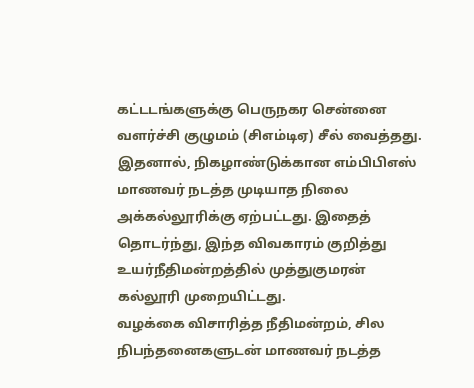கட்டடங்களுக்கு பெருநகர சென்னை வளர்ச்சி குழுமம் (சிஎம்டிஏ) சீல் வைத்தது.
இதனால், நிகழாண்டுக்கான எம்பிபிஎஸ் மாணவர் நடத்த முடியாத நிலை அக்கல்லூரிக்கு ஏற்பட்டது. இதைத் தொடர்ந்து, இந்த விவகாரம் குறித்து உயர்நீதிமன்றத்தில் முத்துகுமரன் கல்லூரி முறையிட்டது.
வழக்கை விசாரித்த நீதிமன்றம், சில நிபந்தனைகளுடன் மாணவர் நடத்த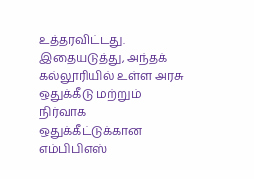உத்தரவிட்டது. இதையடுத்து, அந்தக் கல்லூரியில் உள்ள அரசு ஒதுக்கீடு மற்றும் நிர்வாக ஒதுக்கீட்டுக்கான எம்பிபிஎஸ்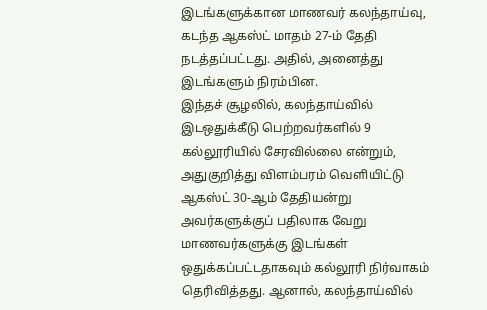இடங்களுக்கான மாணவர் கலந்தாய்வு, கடந்த ஆகஸ்ட் மாதம் 27-ம் தேதி நடத்தப்பட்டது. அதில், அனைத்து இடங்களும் நிரம்பின.
இந்தச் சூழலில், கலந்தாய்வில் இடஒதுக்கீடு பெற்றவர்களில் 9 கல்லூரியில் சேரவில்லை என்றும், அதுகுறித்து விளம்பரம் வெளியிட்டு ஆகஸ்ட் 30-ஆம் தேதியன்று அவர்களுக்குப் பதிலாக வேறு மாணவர்களுக்கு இடங்கள் ஒதுக்கப்பட்டதாகவும் கல்லூரி நிர்வாகம் தெரிவித்தது. ஆனால், கலந்தாய்வில்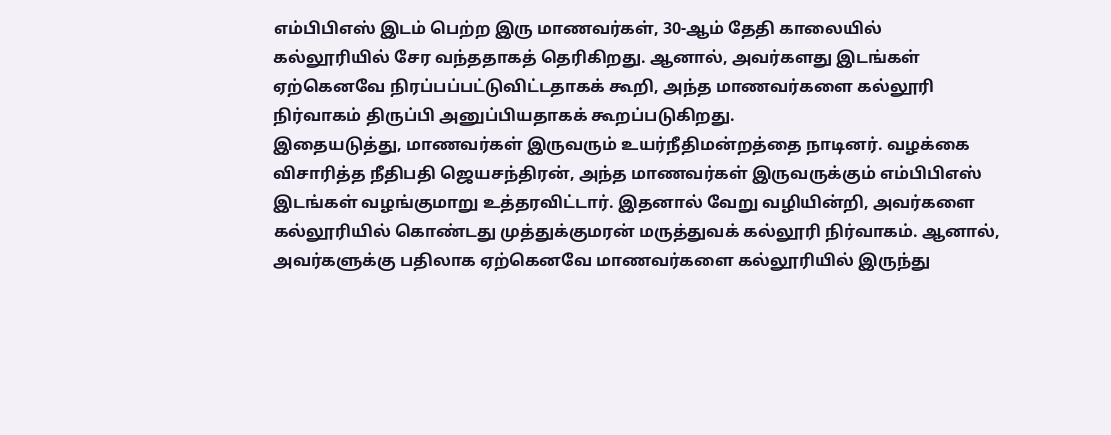எம்பிபிஎஸ் இடம் பெற்ற இரு மாணவர்கள், 30-ஆம் தேதி காலையில் கல்லூரியில் சேர வந்ததாகத் தெரிகிறது. ஆனால், அவர்களது இடங்கள் ஏற்கெனவே நிரப்பப்பட்டுவிட்டதாகக் கூறி, அந்த மாணவர்களை கல்லூரி நிர்வாகம் திருப்பி அனுப்பியதாகக் கூறப்படுகிறது.
இதையடுத்து, மாணவர்கள் இருவரும் உயர்நீதிமன்றத்தை நாடினர். வழக்கை விசாரித்த நீதிபதி ஜெயசந்திரன், அந்த மாணவர்கள் இருவருக்கும் எம்பிபிஎஸ் இடங்கள் வழங்குமாறு உத்தரவிட்டார். இதனால் வேறு வழியின்றி, அவர்களை கல்லூரியில் கொண்டது முத்துக்குமரன் மருத்துவக் கல்லூரி நிர்வாகம். ஆனால், அவர்களுக்கு பதிலாக ஏற்கெனவே மாணவர்களை கல்லூரியில் இருந்து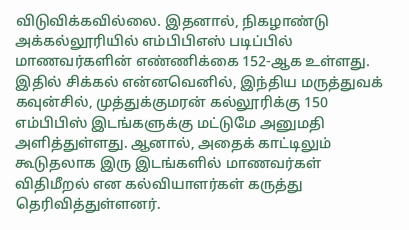விடுவிக்கவில்லை. இதனால், நிகழாண்டு அக்கல்லூரியில் எம்பிபிஎஸ் படிப்பில் மாணவர்களின் எண்ணிக்கை 152-ஆக உள்ளது.
இதில் சிக்கல் என்னவெனில், இந்திய மருத்துவக் கவுன்சில், முத்துக்குமரன் கல்லூரிக்கு 150 எம்பிபிஸ் இடங்களுக்கு மட்டுமே அனுமதி அளித்துள்ளது. ஆனால், அதைக் காட்டிலும் கூடுதலாக இரு இடங்களில் மாணவர்கள் விதிமீறல் என கல்வியாளர்கள் கருத்து தெரிவித்துள்ளனர்.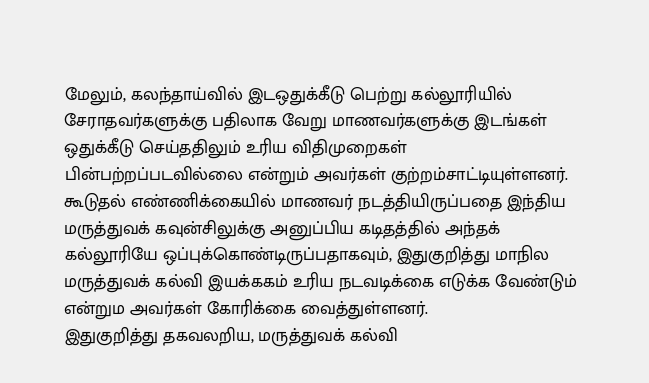மேலும், கலந்தாய்வில் இடஒதுக்கீடு பெற்று கல்லூரியில் சேராதவர்களுக்கு பதிலாக வேறு மாணவர்களுக்கு இடங்கள் ஒதுக்கீடு செய்ததிலும் உரிய விதிமுறைகள் பின்பற்றப்படவில்லை என்றும் அவர்கள் குற்றம்சாட்டியுள்ளனர்.
கூடுதல் எண்ணிக்கையில் மாணவர் நடத்தியிருப்பதை இந்திய மருத்துவக் கவுன்சிலுக்கு அனுப்பிய கடிதத்தில் அந்தக் கல்லூரியே ஒப்புக்கொண்டிருப்பதாகவும், இதுகுறித்து மாநில மருத்துவக் கல்வி இயக்ககம் உரிய நடவடிக்கை எடுக்க வேண்டும் என்றும அவர்கள் கோரிக்கை வைத்துள்ளனர்.
இதுகுறித்து தகவலறிய, மருத்துவக் கல்வி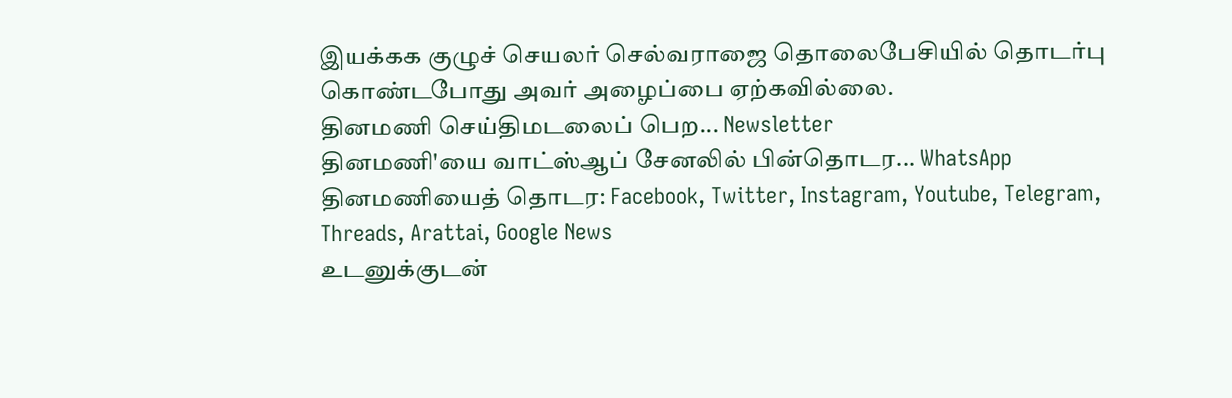இயக்கக குழுச் செயலர் செல்வராஜை தொலைபேசியில் தொடர்பு கொண்டபோது அவர் அழைப்பை ஏற்கவில்லை.
தினமணி செய்திமடலைப் பெற... Newsletter
தினமணி'யை வாட்ஸ்ஆப் சேனலில் பின்தொடர... WhatsApp
தினமணியைத் தொடர: Facebook, Twitter, Instagram, Youtube, Telegram, Threads, Arattai, Google News
உடனுக்குடன்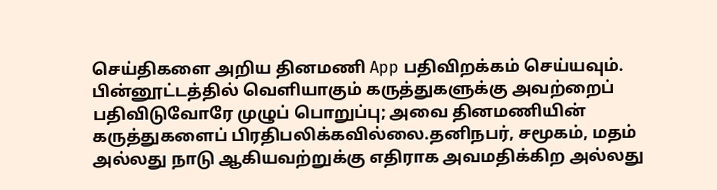செய்திகளை அறிய தினமணி App பதிவிறக்கம் செய்யவும்.
பின்னூட்டத்தில் வெளியாகும் கருத்துகளுக்கு அவற்றைப் பதிவிடுவோரே முழுப் பொறுப்பு; அவை தினமணியின் கருத்துகளைப் பிரதிபலிக்கவில்லை.தனிநபர், சமூகம், மதம் அல்லது நாடு ஆகியவற்றுக்கு எதிராக அவமதிக்கிற அல்லது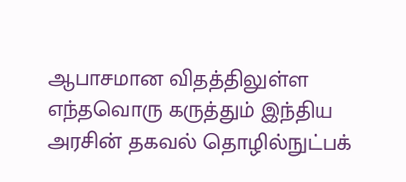ஆபாசமான விதத்திலுள்ள எந்தவொரு கருத்தும் இந்திய அரசின் தகவல் தொழில்நுட்பக்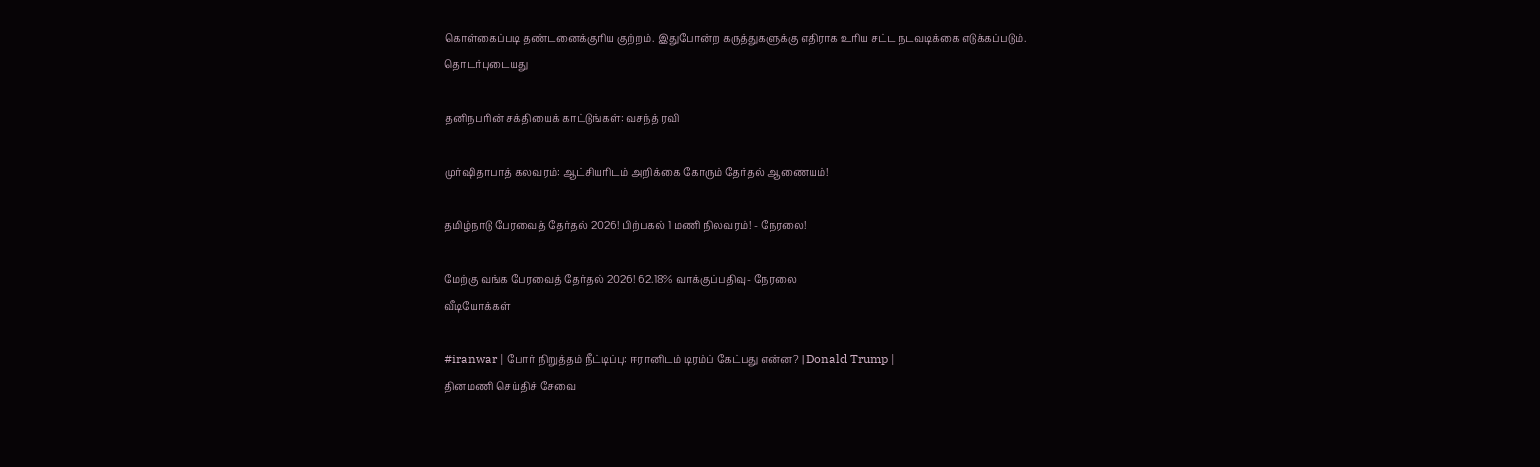கொள்கைப்படி தண்டனைக்குரிய குற்றம். இதுபோன்ற கருத்துகளுக்கு எதிராக உரிய சட்ட நடவடிக்கை எடுக்கப்படும்.
தொடர்புடையது

தனிநபரின் சக்தியைக் காட்டுங்கள்: வசந்த் ரவி

முர்ஷிதாபாத் கலவரம்: ஆட்சியரிடம் அறிக்கை கோரும் தேர்தல் ஆணையம்!

தமிழ்நாடு பேரவைத் தேர்தல் 2026! பிற்பகல் 1 மணி நிலவரம்! - நேரலை!

மேற்கு வங்க பேரவைத் தேர்தல் 2026! 62.18% வாக்குப்பதிவு- நேரலை
வீடியோக்கள்

#iranwar | போர் நிறுத்தம் நீட்டிப்பு: ஈரானிடம் டிரம்ப் கேட்பது என்ன? | Donald Trump |
தினமணி செய்திச் சேவை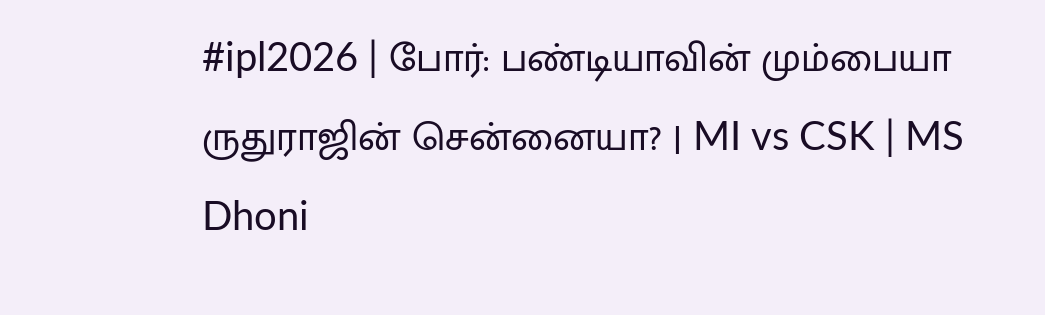#ipl2026 | போர்: பண்டியாவின் மும்பையா ருதுராஜின் சென்னையா? | MI vs CSK | MS Dhoni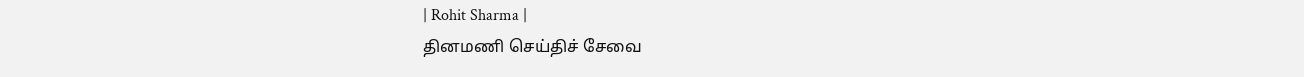| Rohit Sharma |
தினமணி செய்திச் சேவை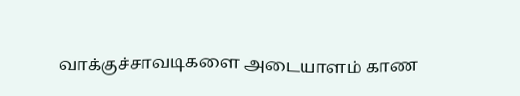வாக்குச்சாவடிகளை அடையாளம் காண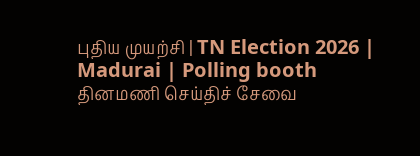புதிய முயற்சி | TN Election 2026 | Madurai | Polling booth
தினமணி செய்திச் சேவை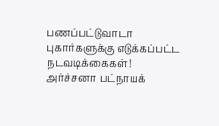பணப்பட்டுவாடா புகார்களுக்கு எடுக்கப்பட்ட நடவடிக்கைகள்! அர்ச்சனா பட்நாயக்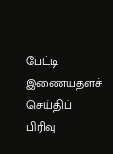பேட்டி
இணையதளச் செய்திப் பிரிவு